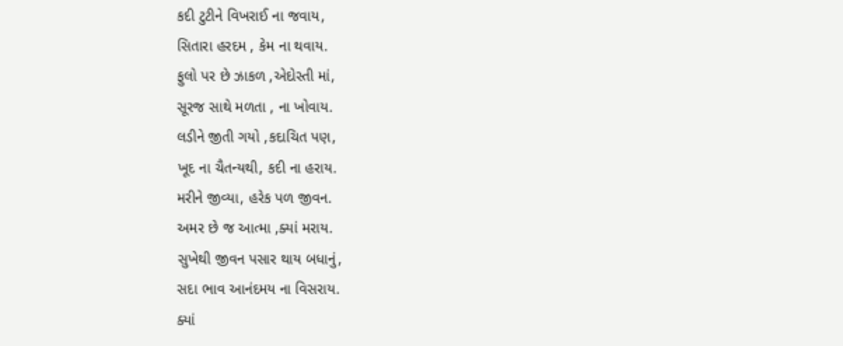કદી ટુટીને વિખરાઈ ના જવાય,
સિતારા હરદમ , કેમ ના થવાય.
ફુલો પર છે ઝાકળ ,એદોસ્તી માં,
સૂરજ સાથે મળતા , ના ખોવાય.
લડીને જીતી ગયો ,કદાચિત પણ,
ખૂદ ના ચૈતન્યથી, કદી ના હરાય.
મરીને જીવ્યા, હરેક પળ જીવન.
અમર છે જ આત્મા ,ક્યાં મરાય.
સુખેથી જીવન પસાર થાય બધાનું,
સદા ભાવ આનંદમય ના વિસરાય.
ક્યાં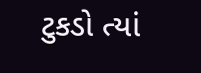ટુકડો ત્યાં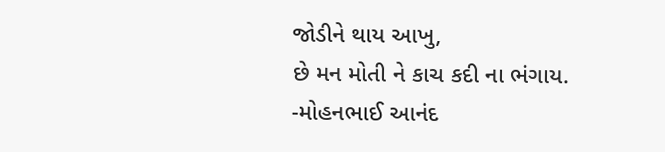જોડીને થાય આખુ,
છે મન મોતી ને કાચ કદી ના ભંગાય.
-મોહનભાઈ આનંદ